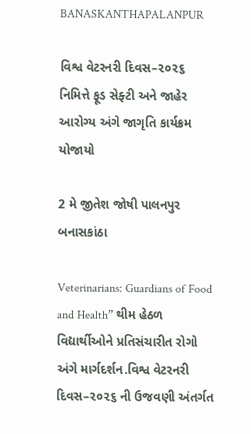BANASKANTHAPALANPUR

વિશ્વ વેટરનરી દિવસ–૨૦૨૬ નિમિત્તે ફૂડ સેફ્ટી અને જાહેર આરોગ્ય અંગે જાગૃતિ કાર્યક્રમ યોજાયો

2 મે જીતેશ જોષી પાલનપુર બનાસકાંઠા

Veterinarians: Guardians of Food and Health” થીમ હેઠળ વિદ્યાર્થીઓને પ્રતિસંચારીત રોગો અંગે માર્ગદર્શન.વિશ્વ વેટરનરી દિવસ–૨૦૨૬ ની ઉજવણી અંતર્ગત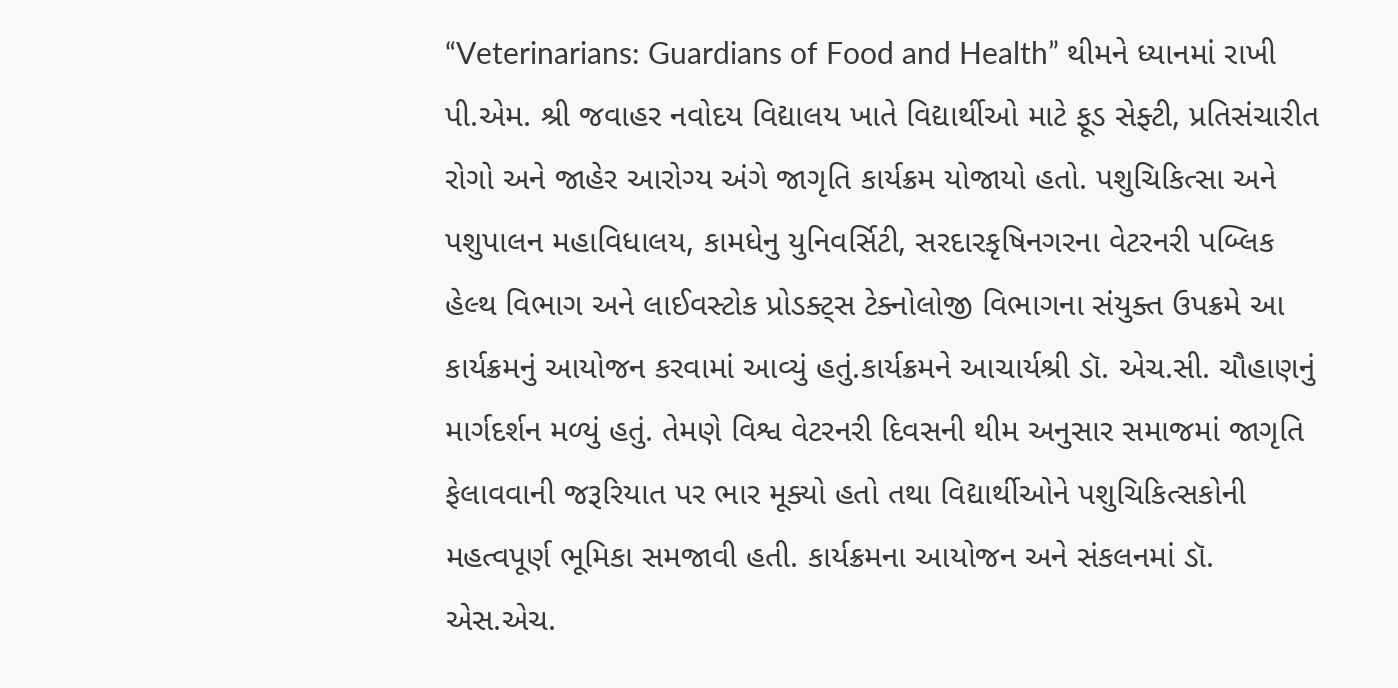“Veterinarians: Guardians of Food and Health” થીમને ધ્યાનમાં રાખી પી.એમ. શ્રી જવાહર નવોદય વિદ્યાલય ખાતે વિદ્યાર્થીઓ માટે ફૂડ સેફ્ટી, પ્રતિસંચારીત રોગો અને જાહેર આરોગ્ય અંગે જાગૃતિ કાર્યક્રમ યોજાયો હતો. પશુચિકિત્સા અને પશુપાલન મહાવિધાલય, કામધેનુ યુનિવર્સિટી, સરદારકૃષિનગરના વેટરનરી પબ્લિક હેલ્થ વિભાગ અને લાઈવસ્ટોક પ્રોડક્ટ્સ ટેક્નોલોજી વિભાગના સંયુક્ત ઉપક્રમે આ કાર્યક્રમનું આયોજન કરવામાં આવ્યું હતું.કાર્યક્રમને આચાર્યશ્રી ડૉ. એચ.સી. ચૌહાણનું માર્ગદર્શન મળ્યું હતું. તેમણે વિશ્વ વેટરનરી દિવસની થીમ અનુસાર સમાજમાં જાગૃતિ ફેલાવવાની જરૂરિયાત પર ભાર મૂક્યો હતો તથા વિદ્યાર્થીઓને પશુચિકિત્સકોની મહત્વપૂર્ણ ભૂમિકા સમજાવી હતી. કાર્યક્રમના આયોજન અને સંકલનમાં ડૉ. એસ.એચ.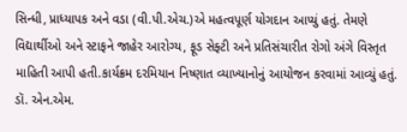સિન્ધી, પ્રાધ્યાપક અને વડા (વી.પી.એચ.)એ મહત્વપૂર્ણ યોગદાન આપ્યું હતું. તેમણે વિદ્યાર્થીઓ અને સ્ટાફને જાહેર આરોગ્ય, ફૂડ સેફ્ટી અને પ્રતિસંચારીત રોગો અંગે વિસ્તૃત માહિતી આપી હતી.કાર્યક્રમ દરમિયાન નિષ્ણાત વ્યાખ્યાનોનું આયોજન કરવામાં આવ્યું હતું. ડૉ. એન.એમ.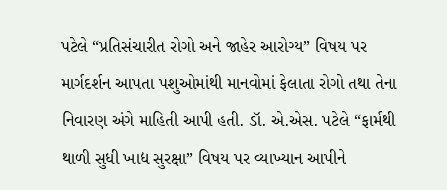પટેલે “પ્રતિસંચારીત રોગો અને જાહેર આરોગ્ય” વિષય પર માર્ગદર્શન આપતા પશુઓમાંથી માનવોમાં ફેલાતા રોગો તથા તેના નિવારણ અંગે માહિતી આપી હતી. ડૉ. એ.એસ. પટેલે “ફાર્મથી થાળી સુધી ખાદ્ય સુરક્ષા” વિષય પર વ્યાખ્યાન આપીને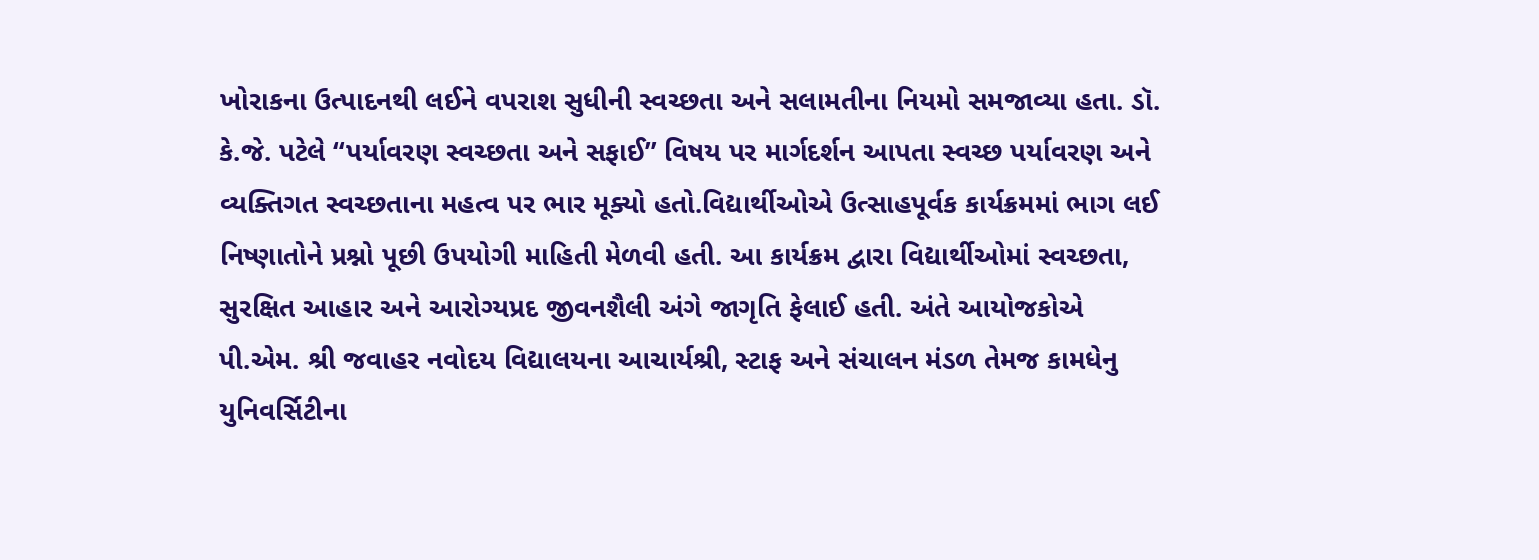ખોરાકના ઉત્પાદનથી લઈને વપરાશ સુધીની સ્વચ્છતા અને સલામતીના નિયમો સમજાવ્યા હતા. ડૉ. કે.જે. પટેલે “પર્યાવરણ સ્વચ્છતા અને સફાઈ” વિષય પર માર્ગદર્શન આપતા સ્વચ્છ પર્યાવરણ અને વ્યક્તિગત સ્વચ્છતાના મહત્વ પર ભાર મૂક્યો હતો.વિદ્યાર્થીઓએ ઉત્સાહપૂર્વક કાર્યક્રમમાં ભાગ લઈ નિષ્ણાતોને પ્રશ્નો પૂછી ઉપયોગી માહિતી મેળવી હતી. આ કાર્યક્રમ દ્વારા વિદ્યાર્થીઓમાં સ્વચ્છતા, સુરક્ષિત આહાર અને આરોગ્યપ્રદ જીવનશૈલી અંગે જાગૃતિ ફેલાઈ હતી. અંતે આયોજકોએ પી.એમ. શ્રી જવાહર નવોદય વિદ્યાલયના આચાર્યશ્રી, સ્ટાફ અને સંચાલન મંડળ તેમજ કામધેનુ યુનિવર્સિટીના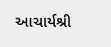આચાર્યશ્રી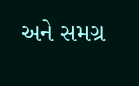અને સમગ્ર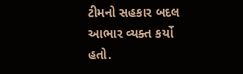ટીમનો સહકાર બદલ આભાર વ્યક્ત કર્યો હતો.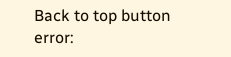Back to top button
error: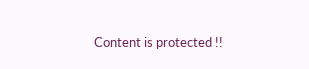Content is protected !!